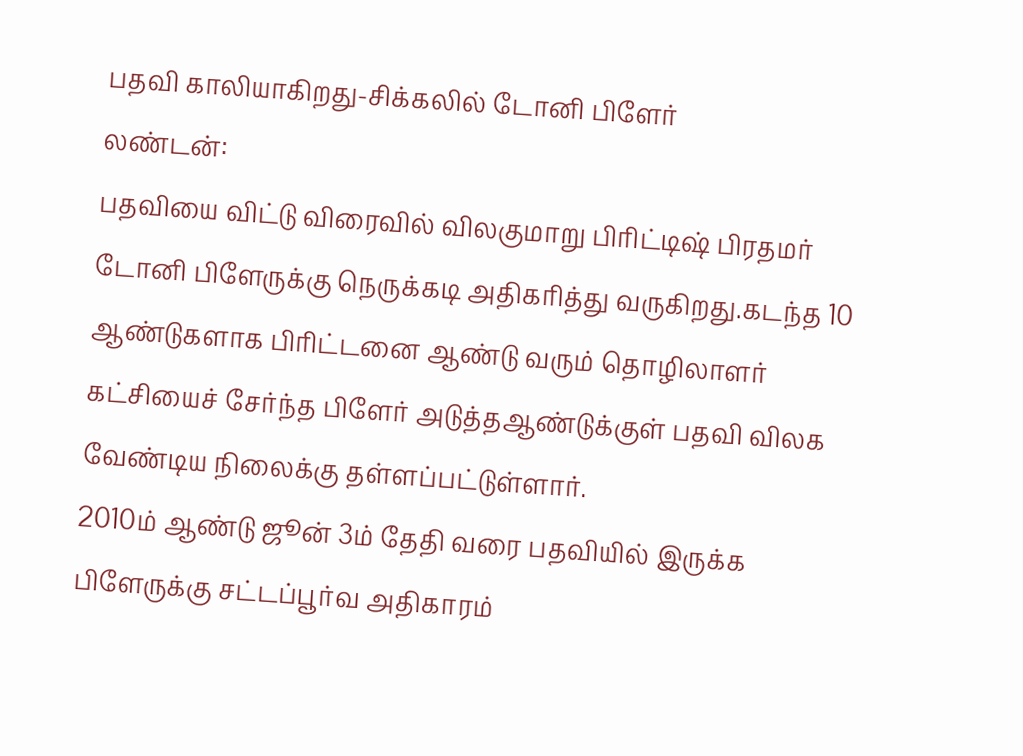பதவி காலியாகிறது-சிக்கலில் டோனி பிளேர்
லண்டன்:
பதவியை விட்டு விரைவில் விலகுமாறு பிரிட்டிஷ் பிரதமர் டோனி பிளேருக்கு நெருக்கடி அதிகரித்து வருகிறது.கடந்த 10 ஆண்டுகளாக பிரிட்டனை ஆண்டு வரும் தொழிலாளர் கட்சியைச் சேர்ந்த பிளேர் அடுத்தஆண்டுக்குள் பதவி விலக வேண்டிய நிலைக்கு தள்ளப்பட்டுள்ளார்.
2010ம் ஆண்டு ஜூன் 3ம் தேதி வரை பதவியில் இருக்க பிளேருக்கு சட்டப்பூர்வ அதிகாரம்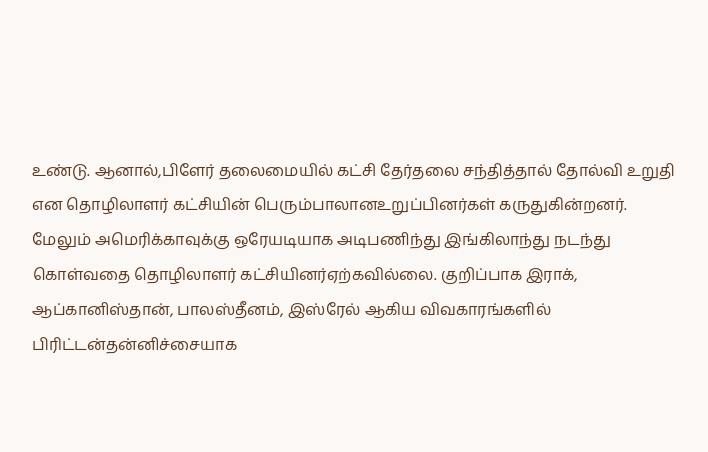உண்டு. ஆனால்,பிளேர் தலைமையில் கட்சி தேர்தலை சந்தித்தால் தோல்வி உறுதி என தொழிலாளர் கட்சியின் பெரும்பாலானஉறுப்பினர்கள் கருதுகின்றனர்.
மேலும் அமெரிக்காவுக்கு ஒரேயடியாக அடிபணிந்து இங்கிலாந்து நடந்து கொள்வதை தொழிலாளர் கட்சியினர்ஏற்கவில்லை. குறிப்பாக இராக், ஆப்கானிஸ்தான், பாலஸ்தீனம், இஸ்ரேல் ஆகிய விவகாரங்களில் பிரிட்டன்தன்னிச்சையாக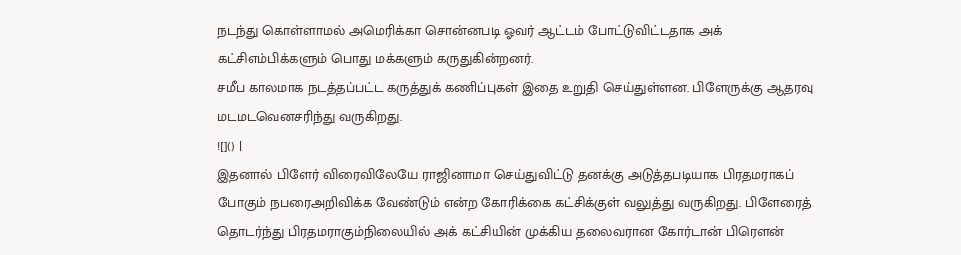நடந்து கொள்ளாமல் அமெரிக்கா சொன்னபடி ஓவர் ஆட்டம் போட்டுவிட்டதாக அக் கட்சிஎம்பிக்களும் பொது மக்களும் கருதுகின்றனர்.
சமீப காலமாக நடத்தப்பட்ட கருத்துக் கணிப்புகள் இதை உறுதி செய்துள்ளன. பிளேருக்கு ஆதரவு மடமடவெனசரிந்து வருகிறது.
![]() |
இதனால் பிளேர் விரைவிலேயே ராஜினாமா செய்துவிட்டு தனக்கு அடுத்தபடியாக பிரதமராகப் போகும் நபரைஅறிவிக்க வேண்டும் என்ற கோரிக்கை கட்சிக்குள் வலுத்து வருகிறது. பிளேரைத் தொடர்ந்து பிரதமராகும்நிலையில் அக் கட்சியின் முக்கிய தலைவரான கோர்டான் பிரெளன்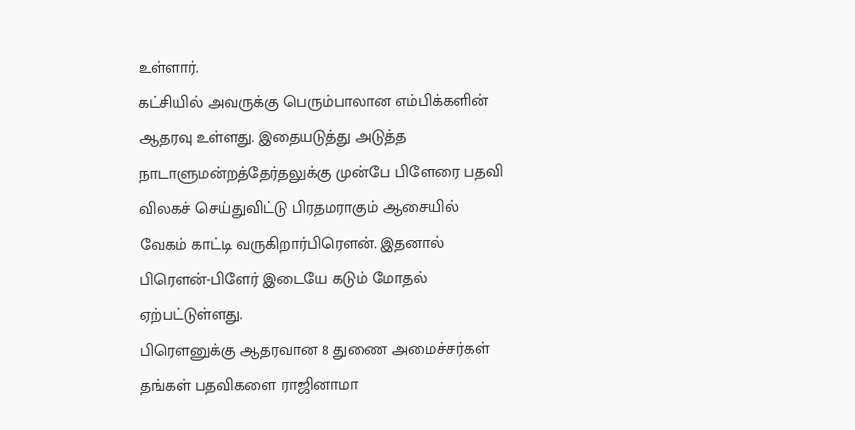உள்ளார்.
கட்சியில் அவருக்கு பெரும்பாலான எம்பிக்களின் ஆதரவு உள்ளது. இதையடுத்து அடுத்த நாடாளுமன்றத்தேர்தலுக்கு முன்பே பிளேரை பதவி விலகச் செய்துவிட்டு பிரதமராகும் ஆசையில் வேகம் காட்டி வருகிறார்பிரெளன். இதனால் பிரெளன்-பிளேர் இடையே கடும் மோதல் ஏற்பட்டுள்ளது.
பிரெளனுக்கு ஆதரவான 8 துணை அமைச்சர்கள் தங்கள் பதவிகளை ராஜினாமா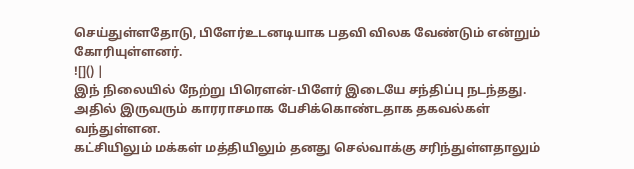செய்துள்ளதோடு, பிளேர்உடனடியாக பதவி விலக வேண்டும் என்றும் கோரியுள்ளனர்.
![]() |
இந் நிலையில் நேற்று பிரெளன்-பிளேர் இடையே சந்திப்பு நடந்தது. அதில் இருவரும் காரராசமாக பேசிக்கொண்டதாக தகவல்கள் வந்துள்ளன.
கட்சியிலும் மக்கள் மத்தியிலும் தனது செல்வாக்கு சரிந்துள்ளதாலும்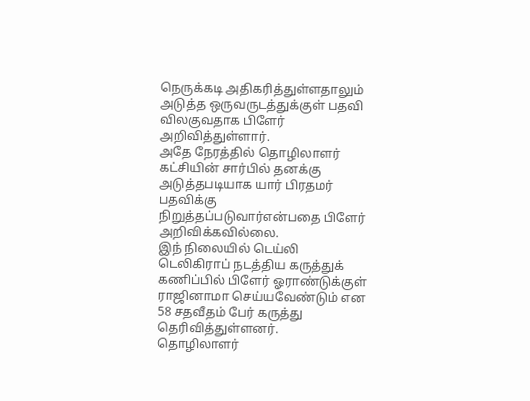நெருக்கடி அதிகரித்துள்ளதாலும் அடுத்த ஒருவருடத்துக்குள் பதவி விலகுவதாக பிளேர் அறிவித்துள்ளார்.
அதே நேரத்தில் தொழிலாளர் கட்சியின் சார்பில் தனக்கு அடுத்தபடியாக யார் பிரதமர் பதவிக்கு நிறுத்தப்படுவார்என்பதை பிளேர் அறிவிக்கவில்லை.
இந் நிலையில் டெய்லி டெலிகிராப் நடத்திய கருத்துக் கணிப்பில் பிளேர் ஓராண்டுக்குள் ராஜினாமா செய்யவேண்டும் என 58 சதவீதம் பேர் கருத்து தெரிவித்துள்ளனர்.
தொழிலாளர்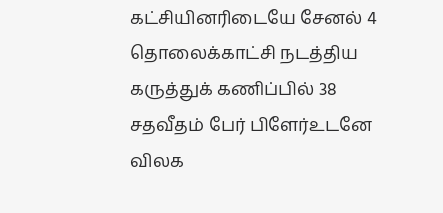கட்சியினரிடையே சேனல் 4 தொலைக்காட்சி நடத்திய கருத்துக் கணிப்பில் 38 சதவீதம் பேர் பிளேர்உடனே விலக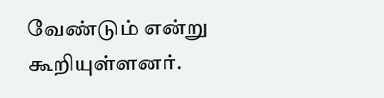வேண்டும் என்று கூறியுள்ளனர்.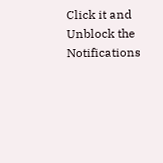Click it and Unblock the Notifications